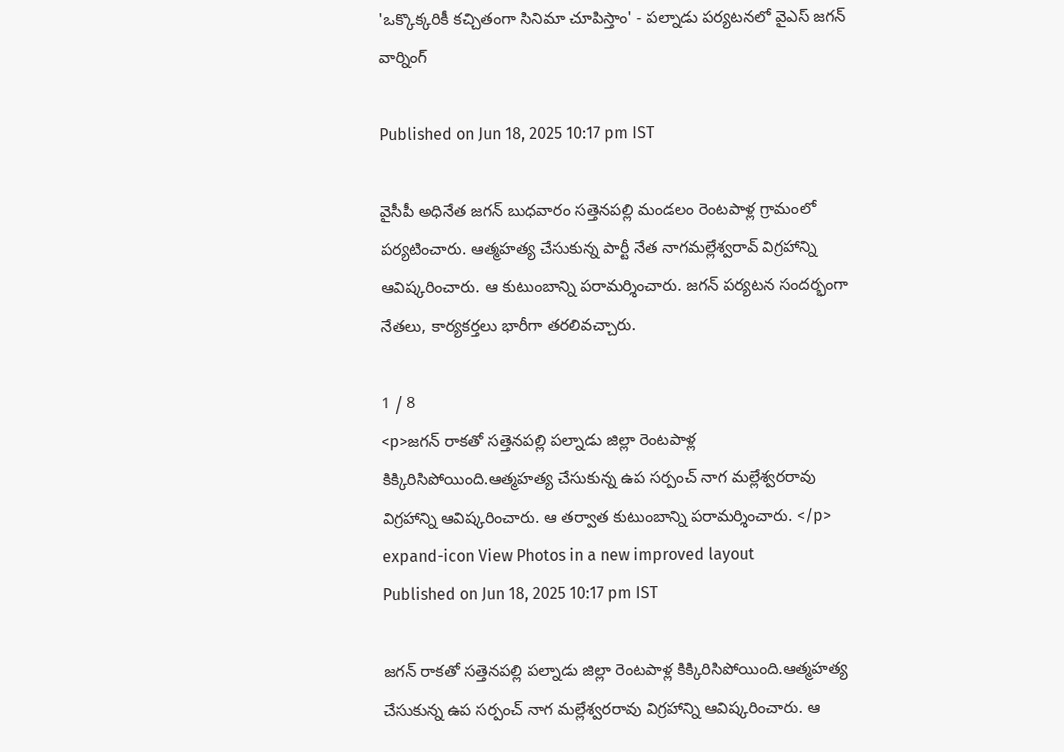'ఒక్కొక్కరికీ కచ్చితంగా సినిమా చూపిస్తాం' - పల్నాడు పర్యటనలో వైఎస్ జగన్ వార్నింగ్

Published on Jun 18, 2025 10:17 pm IST

వైసీపీ అధినేత జగన్ బుధవారం సత్తెనపల్లి మండలం రెంటపాళ్ల గ్రామంలో పర్యటించారు. ఆత్మహత్య చేసుకున్న పార్టీ నేత నాగమల్లేశ్వరావ్ విగ్రహాన్ని ఆవిష్కరించారు. ఆ కుటుంబాన్ని పరామర్శించారు. జగన్ పర్యటన సందర్భంగా నేతలు, కార్యకర్తలు భారీగా తరలివచ్చారు.

1 / 8
<p>జగన్ రాకతో సత్తెనపల్లి పల్నాడు జిల్లా రెంటపాళ్ల కిక్కిరిసిపోయింది.ఆత్మహత్య చేసుకున్న ఉప సర్పంచ్ నాగ మల్లేశ్వరరావు విగ్రహాన్ని ఆవిష్కరించారు. ఆ తర్వాత కుటుంబాన్ని పరామర్శించారు. </p> expand-icon View Photos in a new improved layout
Published on Jun 18, 2025 10:17 pm IST

జగన్ రాకతో సత్తెనపల్లి పల్నాడు జిల్లా రెంటపాళ్ల కిక్కిరిసిపోయింది.ఆత్మహత్య చేసుకున్న ఉప సర్పంచ్ నాగ మల్లేశ్వరరావు విగ్రహాన్ని ఆవిష్కరించారు. ఆ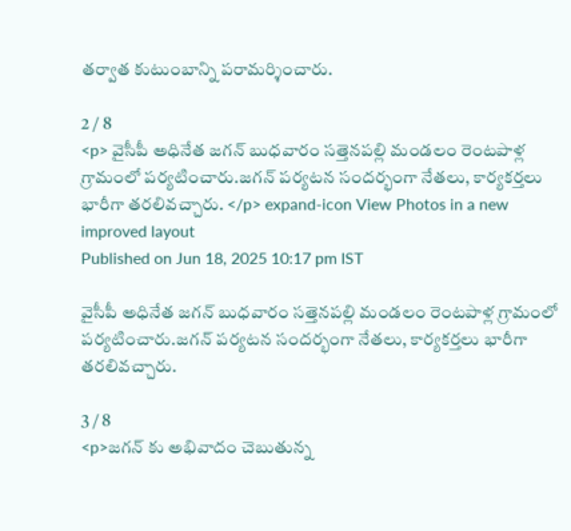తర్వాత కుటుంబాన్ని పరామర్శించారు.

2 / 8
<p> వైసీపీ అధినేత జగన్ బుధవారం సత్తెనపల్లి మండలం రెంటపాళ్ల గ్రామంలో పర్యటించారు.జగన్ పర్యటన సందర్భంగా నేతలు, కార్యకర్తలు భారీగా తరలివచ్చారు. </p> expand-icon View Photos in a new improved layout
Published on Jun 18, 2025 10:17 pm IST

వైసీపీ అధినేత జగన్ బుధవారం సత్తెనపల్లి మండలం రెంటపాళ్ల గ్రామంలో పర్యటించారు.జగన్ పర్యటన సందర్భంగా నేతలు, కార్యకర్తలు భారీగా తరలివచ్చారు.

3 / 8
<p>జగన్ కు అభివాదం చెబుతున్న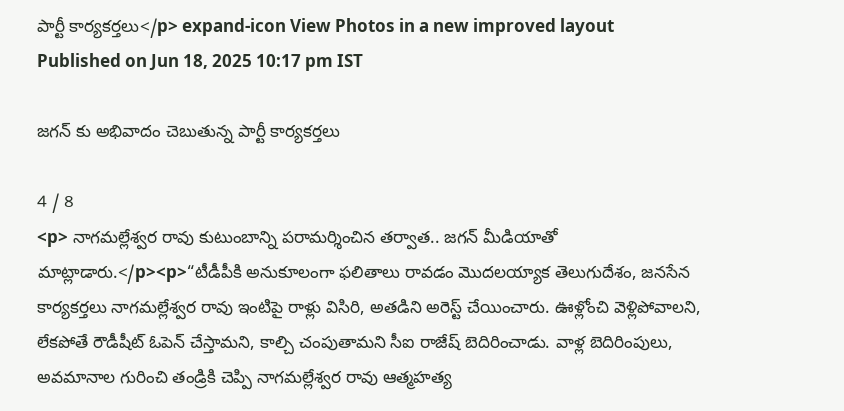పార్టీ కార్యకర్తలు</p> expand-icon View Photos in a new improved layout
Published on Jun 18, 2025 10:17 pm IST

జగన్ కు అభివాదం చెబుతున్న పార్టీ కార్యకర్తలు

4 / 8
<p> నాగమల్లేశ్వర రావు కుటుంబాన్ని పరామర్శించిన తర్వాత.. జగన్ మీడియాతో మాట్లాడారు.</p><p>“టీడీపీకి అనుకూలంగా ఫలితాలు రావడం మొదలయ్యాక తెలుగుదేశం, జనసేన కార్యకర్తలు నాగమల్లేశ్వర రావు ఇంటిపై రాళ్లు విసిరి, అతడిని అరెస్ట్ చేయించారు. ఊళ్లోంచి వెళ్లిపోవాలని, లేకపోతే రౌడీషీట్ ఓపెన్ చేస్తామని, కాల్చి చంపుతామని సీఐ రాజేష్ బెదిరించాడు. వాళ్ల బెదిరింపులు, అవమానాల గురించి తండ్రికి చెప్పి నాగమల్లేశ్వర రావు ఆత్మహత్య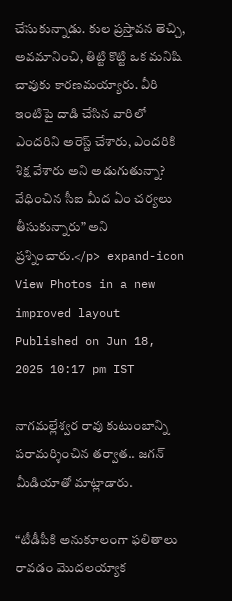చేసుకున్నాడు. కుల ప్రస్తావన తెచ్చి, అవమానించి, తిట్టి కొట్టి ఒక మనిషి చావుకు కారణమయ్యారు. వీరి ఇంటిపై దాడి చేసిన వారిలో ఎందరిని అరెస్ట్ చేశారు, ఎందరికి శిక్ష వేశారు అని అడుగుతున్నా? వేధించిన సీఐ మీద ఏం చర్యలు తీసుకున్నారు” అని ప్రశ్నించారు.</p> expand-icon View Photos in a new improved layout
Published on Jun 18, 2025 10:17 pm IST

నాగమల్లేశ్వర రావు కుటుంబాన్ని పరామర్శించిన తర్వాత.. జగన్ మీడియాతో మాట్లాడారు.

“టీడీపీకి అనుకూలంగా ఫలితాలు రావడం మొదలయ్యాక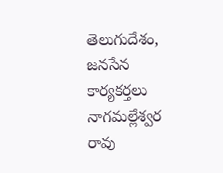తెలుగుదేశం, జనసేన కార్యకర్తలు నాగమల్లేశ్వర రావు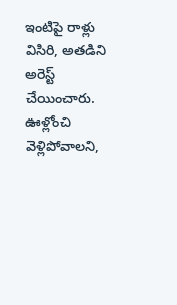ఇంటిపై రాళ్లు విసిరి, అతడిని అరెస్ట్ చేయించారు. ఊళ్లోంచి వెళ్లిపోవాలని,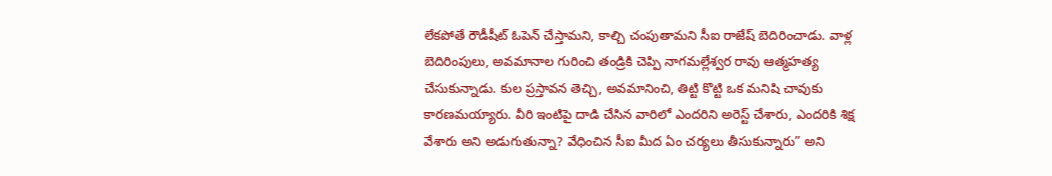లేకపోతే రౌడీషీట్ ఓపెన్ చేస్తామని, కాల్చి చంపుతామని సీఐ రాజేష్ బెదిరించాడు. వాళ్ల బెదిరింపులు, అవమానాల గురించి తండ్రికి చెప్పి నాగమల్లేశ్వర రావు ఆత్మహత్య చేసుకున్నాడు. కుల ప్రస్తావన తెచ్చి, అవమానించి, తిట్టి కొట్టి ఒక మనిషి చావుకు కారణమయ్యారు. వీరి ఇంటిపై దాడి చేసిన వారిలో ఎందరిని అరెస్ట్ చేశారు, ఎందరికి శిక్ష వేశారు అని అడుగుతున్నా? వేధించిన సీఐ మీద ఏం చర్యలు తీసుకున్నారు” అని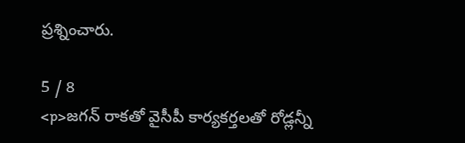ప్రశ్నించారు.

5 / 8
<p>జగన్ రాకతో వైసీపీ కార్యకర్తలతో రోడ్లన్నీ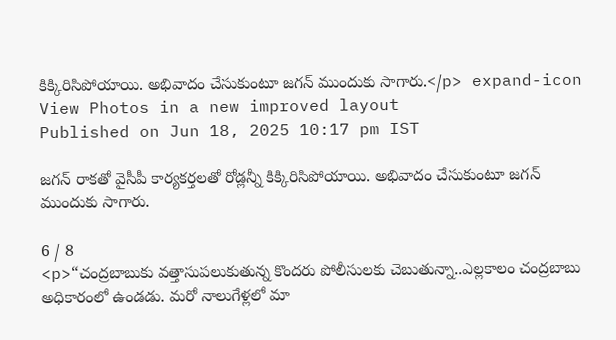కిక్కిరిసిపోయాయి. అభివాదం చేసుకుంటూ జగన్ ముందుకు సాగారు.</p> expand-icon View Photos in a new improved layout
Published on Jun 18, 2025 10:17 pm IST

జగన్ రాకతో వైసీపీ కార్యకర్తలతో రోడ్లన్నీ కిక్కిరిసిపోయాయి. అభివాదం చేసుకుంటూ జగన్ ముందుకు సాగారు.

6 / 8
<p>“చంద్రబాబుకు వత్తాసుపలుకుతున్న కొందరు పోలీసులకు చెబుతున్నా..ఎల్లకాలం చంద్రబాబు అధికారంలో ఉండడు. మరో నాలుగేళ్లలో మా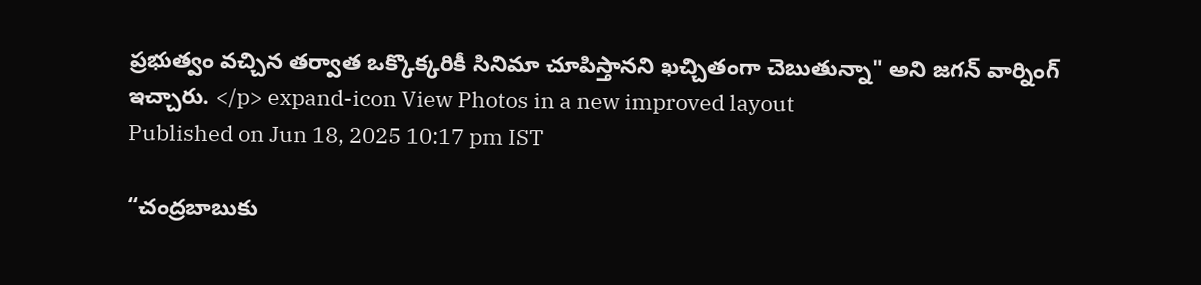ప్రభుత్వం వచ్చిన తర్వాత ఒక్కొక్కరికీ సినిమా చూపిస్తానని ఖచ్చితంగా చెబుతున్నా" అని జగన్ వార్నింగ్ ఇచ్చారు. </p> expand-icon View Photos in a new improved layout
Published on Jun 18, 2025 10:17 pm IST

“చంద్రబాబుకు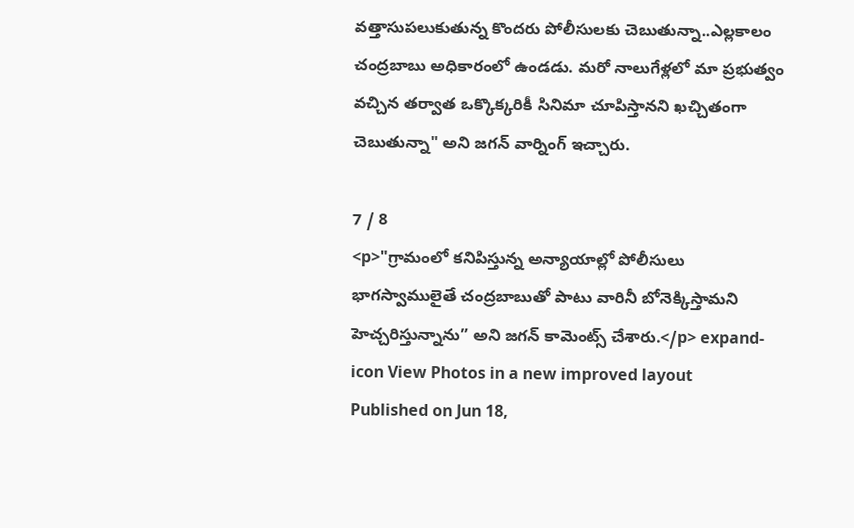వత్తాసుపలుకుతున్న కొందరు పోలీసులకు చెబుతున్నా..ఎల్లకాలం చంద్రబాబు అధికారంలో ఉండడు. మరో నాలుగేళ్లలో మా ప్రభుత్వం వచ్చిన తర్వాత ఒక్కొక్కరికీ సినిమా చూపిస్తానని ఖచ్చితంగా చెబుతున్నా" అని జగన్ వార్నింగ్ ఇచ్చారు.

7 / 8
<p>"గ్రామంలో కనిపిస్తున్న అన్యాయాల్లో పోలీసులు భాగస్వాములైతే చంద్రబాబుతో పాటు వారినీ బోనెక్కిస్తామని హెచ్చరిస్తున్నాను” అని జగన్ కామెంట్స్ చేశారు.</p> expand-icon View Photos in a new improved layout
Published on Jun 18,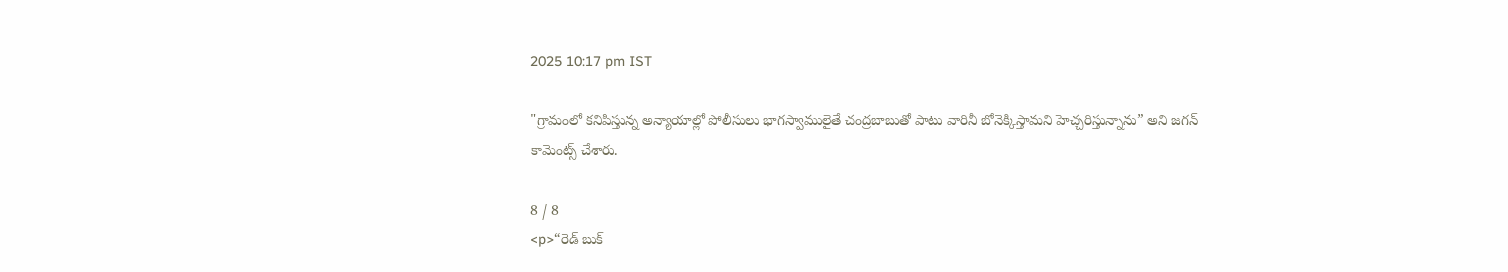2025 10:17 pm IST

"గ్రామంలో కనిపిస్తున్న అన్యాయాల్లో పోలీసులు భాగస్వాములైతే చంద్రబాబుతో పాటు వారినీ బోనెక్కిస్తామని హెచ్చరిస్తున్నాను” అని జగన్ కామెంట్స్ చేశారు.

8 / 8
<p>“రెడ్ బుక్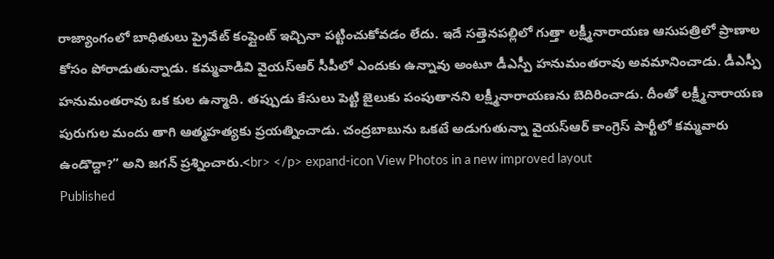రాజ్యాంగంలో బాధితులు ప్రైవేట్ కంప్లైంట్ ఇచ్చినా పట్టించుకోవడం లేదు. ఇదే సత్తెనపల్లిలో గుత్తా లక్ష్మీనారాయణ ఆసుపత్రిలో ప్రాణాల కోసం పోరాడుతున్నాడు. కమ్మవాడివి వైయస్ఆర్ సీపీలో ఎందుకు ఉన్నావు అంటూ డీఎస్పీ హనుమంతరావు అవమానించాడు. డీఎస్పీ హనుమంతరావు ఒక కుల ఉన్మాది. తప్పుడు కేసులు పెట్టి జైలుకు పంపుతానని లక్ష్మీనారాయణను బెదిరించాడు. దీంతో లక్ష్మీనారాయణ పురుగుల మందు తాగి ఆత్మహత్యకు ప్రయత్నించాడు. చంద్రబాబును ఒకటే అడుగుతున్నా వైయస్ఆర్ కాంగ్రెస్ పార్టీలో కమ్మవారు ఉండొద్దా?” అని జగన్ ప్రశ్నించారు.<br> </p> expand-icon View Photos in a new improved layout
Published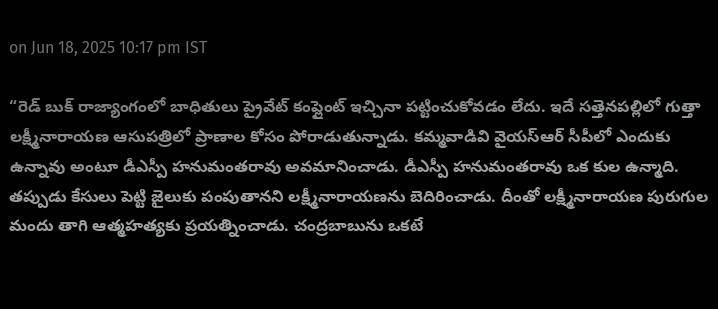on Jun 18, 2025 10:17 pm IST

“రెడ్ బుక్ రాజ్యాంగంలో బాధితులు ప్రైవేట్ కంప్లైంట్ ఇచ్చినా పట్టించుకోవడం లేదు. ఇదే సత్తెనపల్లిలో గుత్తా లక్ష్మీనారాయణ ఆసుపత్రిలో ప్రాణాల కోసం పోరాడుతున్నాడు. కమ్మవాడివి వైయస్ఆర్ సీపీలో ఎందుకు ఉన్నావు అంటూ డీఎస్పీ హనుమంతరావు అవమానించాడు. డీఎస్పీ హనుమంతరావు ఒక కుల ఉన్మాది. తప్పుడు కేసులు పెట్టి జైలుకు పంపుతానని లక్ష్మీనారాయణను బెదిరించాడు. దీంతో లక్ష్మీనారాయణ పురుగుల మందు తాగి ఆత్మహత్యకు ప్రయత్నించాడు. చంద్రబాబును ఒకటే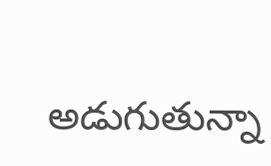అడుగుతున్నా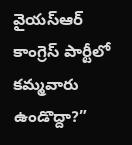వైయస్ఆర్ కాంగ్రెస్ పార్టీలో కమ్మవారు ఉండొద్దా?”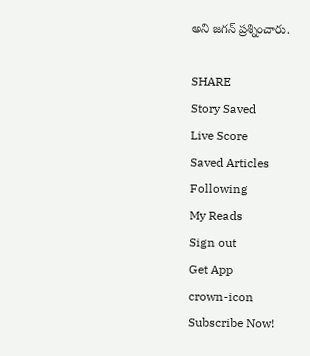అని జగన్ ప్రశ్నించారు.

SHARE
Story Saved
Live Score
Saved Articles
Following
My Reads
Sign out
Get App
crown-icon
Subscribe Now!